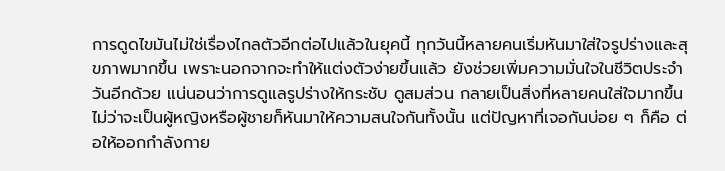การดูดไขมันไม่ใช่เรื่องไกลตัวอีกต่อไปแล้วในยุคนี้ ทุกวันนี้หลายคนเริ่มหันมาใส่ใจรูปร่างและสุขภาพมากขึ้น เพราะนอกจากจะทำให้แต่งตัวง่ายขึ้นแล้ว ยังช่วยเพิ่มความมั่นใจในชีวิตประจำวันอีกด้วย แน่นอนว่าการดูแลรูปร่างให้กระชับ ดูสมส่วน กลายเป็นสิ่งที่หลายคนใส่ใจมากขึ้น ไม่ว่าจะเป็นผู้หญิงหรือผู้ชายก็หันมาให้ความสนใจกันทั้งนั้น แต่ปัญหาที่เจอกันบ่อย ๆ ก็คือ ต่อให้ออกกำลังกาย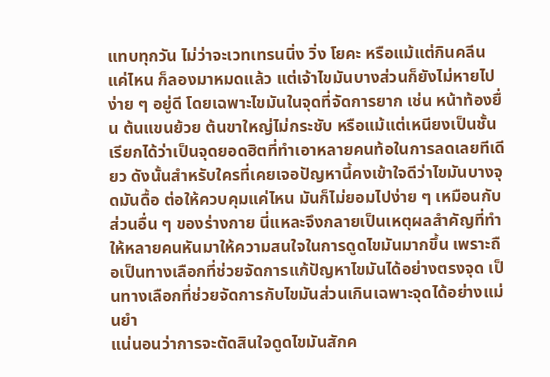แทบทุกวัน ไม่ว่าจะเวทเทรนนิ่ง วิ่ง โยคะ หรือแม้แต่กินคลีนแค่ไหน ก็ลองมาหมดแล้ว แต่เจ้าไขมันบางส่วนก็ยังไม่หายไปง่าย ๆ อยู่ดี โดยเฉพาะไขมันในจุดที่จัดการยาก เช่น หน้าท้องยื่น ต้นแขนย้วย ต้นขาใหญ่ไม่กระชับ หรือแม้แต่เหนียงเป็นชั้น เรียกได้ว่าเป็นจุดยอดฮิตที่ทำเอาหลายคนท้อในการลดเลยทีเดียว ดังนั้นสำหรับใครที่เคยเจอปัญหานี้คงเข้าใจดีว่าไขมันบางจุดมันดื้อ ต่อให้ควบคุมแค่ไหน มันก็ไม่ยอมไปง่าย ๆ เหมือนกับส่วนอื่น ๆ ของร่างกาย นี่แหละจึงกลายเป็นเหตุผลสำคัญที่ทำให้หลายคนหันมาให้ความสนใจในการดูดไขมันมากขึ้น เพราะถือเป็นทางเลือกที่ช่วยจัดการแก้ปัญหาไขมันได้อย่างตรงจุด เป็นทางเลือกที่ช่วยจัดการกับไขมันส่วนเกินเฉพาะจุดได้อย่างแม่นยำ
แน่นอนว่าการจะตัดสินใจดูดไขมันสักค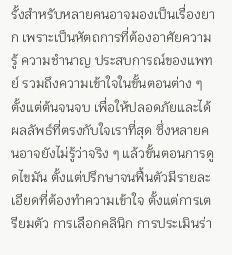รั้งสำหรับหลายคนอาจมองเป็นเรื่องยาก เพราะเป็นหัตถการที่ต้องอาศัยความรู้ ความชำนาญ ประสบการณ์ของแพทย์ รวมถึงความเข้าใจในขั้นตอนต่าง ๆ ตั้งแต่ต้นจนจบ เพื่อให้ปลอดภัยและได้ผลลัพธ์ที่ตรงกับใจเราที่สุด ซึ่งหลายคนอาจยังไม่รู้ว่าจริง ๆ แล้วขั้นตอนการดูดไขมัน ตั้งแต่ปรึกษาจนฟื้นตัวมีรายละเอียดที่ต้องทำความเข้าใจ ตั้งแต่การเตรียมตัว การเลือกคลินิก การประเมินร่า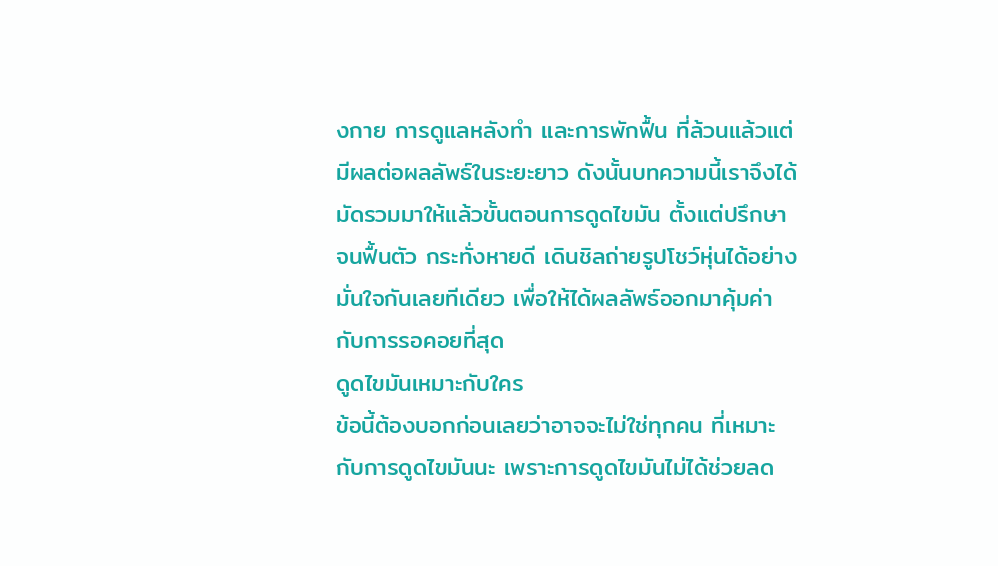งกาย การดูแลหลังทำ และการพักฟื้น ที่ล้วนแล้วแต่มีผลต่อผลลัพธ์ในระยะยาว ดังนั้นบทความนี้เราจึงได้มัดรวมมาให้แล้วขั้นตอนการดูดไขมัน ตั้งแต่ปรึกษาจนฟื้นตัว กระทั่งหายดี เดินชิลถ่ายรูปโชว์หุ่นได้อย่างมั่นใจกันเลยทีเดียว เพื่อให้ได้ผลลัพธ์ออกมาคุ้มค่ากับการรอคอยที่สุด
ดูดไขมันเหมาะกับใคร
ข้อนี้ต้องบอกก่อนเลยว่าอาจจะไม่ใช่ทุกคน ที่เหมาะกับการดูดไขมันนะ เพราะการดูดไขมันไม่ได้ช่วยลด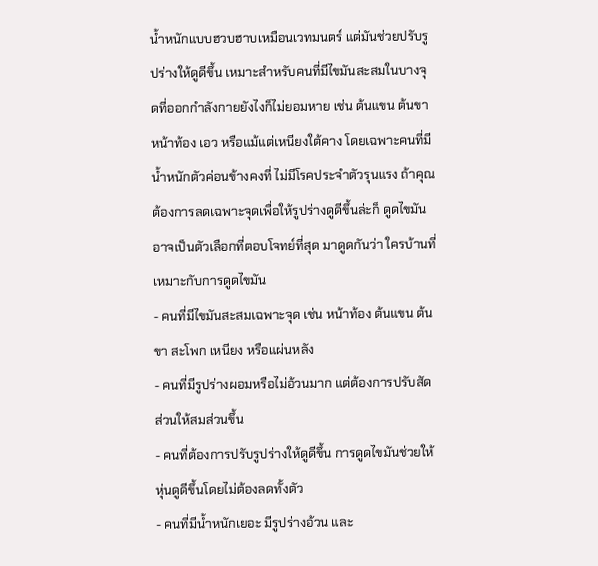น้ำหนักแบบฮวบฮาบเหมือนเวทมนตร์ แต่มันช่วยปรับรูปร่างให้ดูดีขึ้น เหมาะสำหรับคนที่มีไขมันสะสมในบางจุดที่ออกกำลังกายยังไงก็ไม่ยอมหาย เช่น ต้นแขน ต้นขา หน้าท้อง เอว หรือแม้แต่เหนียงใต้คาง โดยเฉพาะคนที่มีน้ำหนักตัวค่อนข้างคงที่ ไม่มีโรคประจำตัวรุนแรง ถ้าคุณต้องการลดเฉพาะจุดเพื่อให้รูปร่างดูดีขึ้นล่ะก็ ดูดไขมันอาจเป็นตัวเลือกที่ตอบโจทย์ที่สุด มาดูดกันว่า ใครบ้านที่เหมาะกับการดูดไขมัน
- คนที่มีไขมันสะสมเฉพาะจุด เช่น หน้าท้อง ต้นแขน ต้นขา สะโพก เหนียง หรือแผ่นหลัง
- คนที่มีรูปร่างผอมหรือไม่อ้วนมาก แต่ต้องการปรับสัดส่วนให้สมส่วนขึ้น
- คนที่ต้องการปรับรูปร่างให้ดูดีขึ้น การดูดไขมันช่วยให้หุ่นดูดีขึ้นโดยไม่ต้องลดทั้งตัว
- คนที่มีน้ำหนักเยอะ มีรูปร่างอ้วน และ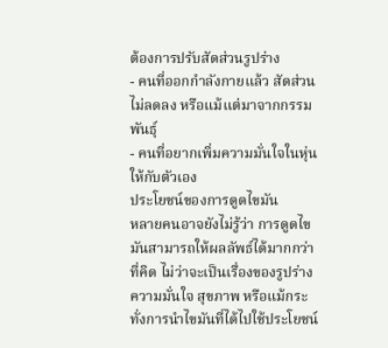ต้องการปรับสัดส่วนรูปร่าง
- คนที่ออกกำลังกายแล้ว สัดส่วนไม่ลดลง หรือแม้แต่มาจากกรรมพันธุ์
- คนที่อยากเพิ่มความมั่นใจในหุ่นให้กับตัวเอง
ประโยชน์ของการดูดไขมัน
หลายคนอาจยังไม่รู้ว่า การดูดไขมันสามารถให้ผลลัพธ์ได้มากกว่าที่คิด ไม่ว่าจะเป็นเรื่องของรูปร่าง ความมั่นใจ สุขภาพ หรือแม้กระทั่งการนำไขมันที่ได้ไปใช้ประโยชน์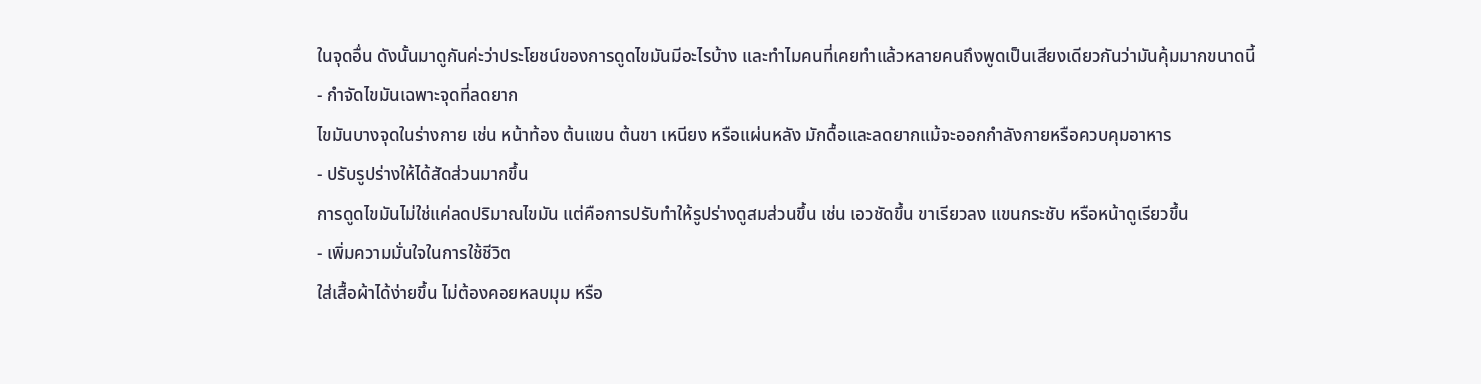ในจุดอื่น ดังนั้นมาดูกันค่ะว่าประโยชน์ของการดูดไขมันมีอะไรบ้าง และทำไมคนที่เคยทำแล้วหลายคนถึงพูดเป็นเสียงเดียวกันว่ามันคุ้มมากขนาดนี้
- กำจัดไขมันเฉพาะจุดที่ลดยาก
ไขมันบางจุดในร่างกาย เช่น หน้าท้อง ต้นแขน ต้นขา เหนียง หรือแผ่นหลัง มักดื้อและลดยากแม้จะออกกำลังกายหรือควบคุมอาหาร
- ปรับรูปร่างให้ได้สัดส่วนมากขึ้น
การดูดไขมันไม่ใช่แค่ลดปริมาณไขมัน แต่คือการปรับทำให้รูปร่างดูสมส่วนขึ้น เช่น เอวชัดขึ้น ขาเรียวลง แขนกระชับ หรือหน้าดูเรียวขึ้น
- เพิ่มความมั่นใจในการใช้ชีวิต
ใส่เสื้อผ้าได้ง่ายขึ้น ไม่ต้องคอยหลบมุม หรือ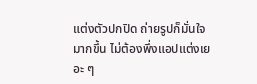แต่งตัวปกปิด ถ่ายรูปก็มั่นใจมากขึ้น ไม่ต้องพึ่งแอปแต่งเยอะ ๆ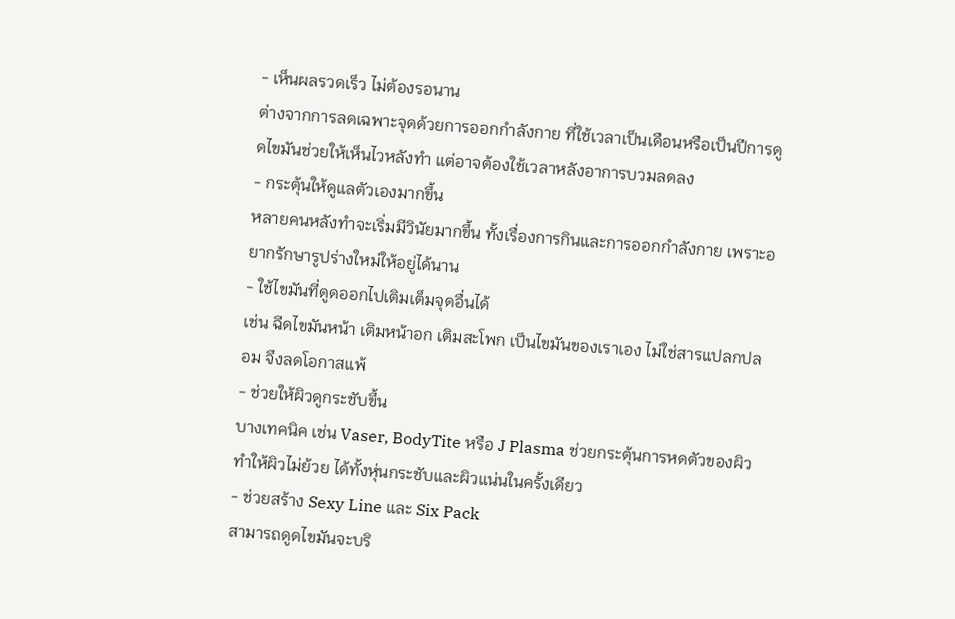- เห็นผลรวดเร็ว ไม่ต้องรอนาน
ต่างจากการลดเฉพาะจุดด้วยการออกกำลังกาย ที่ใช้เวลาเป็นเดือนหรือเป็นปีการดูดไขมันช่วยให้เห็นไวหลังทำ แต่อาจต้องใช้เวลาหลังอาการบวมลดลง
- กระตุ้นให้ดูแลตัวเองมากขึ้น
หลายคนหลังทำจะเริ่มมีวินัยมากขึ้น ทั้งเรื่องการกินและการออกกำลังกาย เพราะอยากรักษารูปร่างใหม่ให้อยู่ได้นาน
- ใช้ไขมันที่ดูดออกไปเติมเต็มจุดอื่นได้
เช่น ฉีดไขมันหน้า เติมหน้าอก เติมสะโพก เป็นไขมันของเราเอง ไม่ใช่สารแปลกปลอม จึงลดโอกาสแพ้
- ช่วยให้ผิวดูกระชับขึ้น
บางเทคนิค เช่น Vaser, BodyTite หรือ J Plasma ช่วยกระตุ้นการหดตัวของผิว ทำให้ผิวไม่ย้วย ได้ทั้งหุ่นกระชับและผิวแน่นในครั้งเดียว
- ช่วยสร้าง Sexy Line และ Six Pack
สามารถดูดไขมันจะบริ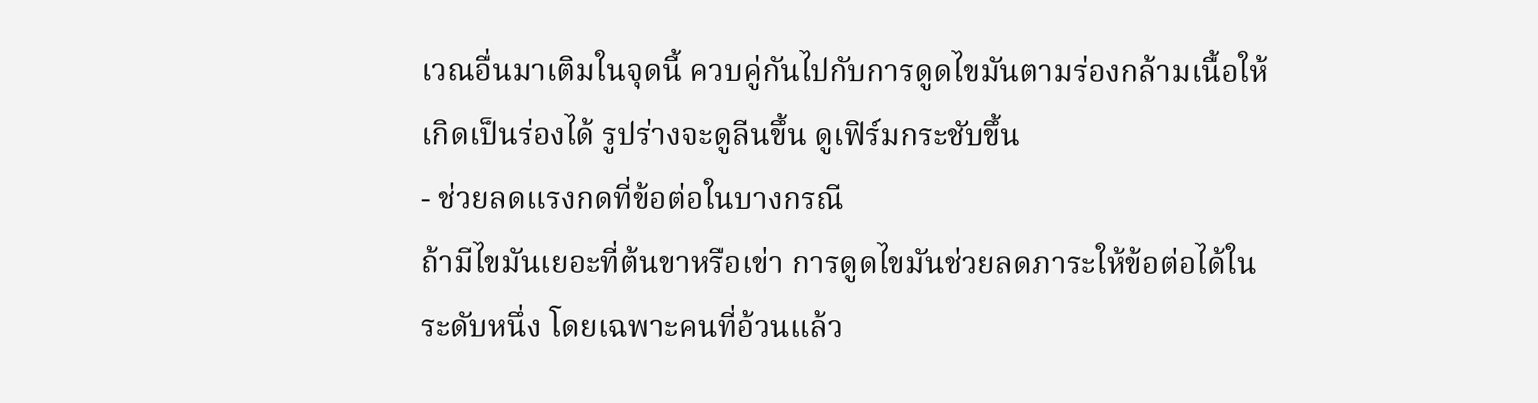เวณอื่นมาเติมในจุดนี้ ควบคู่กันไปกับการดูดไขมันตามร่องกล้ามเนื้อให้เกิดเป็นร่องได้ รูปร่างจะดูลีนขึ้น ดูเฟิร์มกระชับขึ้น
- ช่วยลดแรงกดที่ข้อต่อในบางกรณี
ถ้ามีไขมันเยอะที่ต้นขาหรือเข่า การดูดไขมันช่วยลดภาระให้ข้อต่อได้ในระดับหนึ่ง โดยเฉพาะคนที่อ้วนแล้ว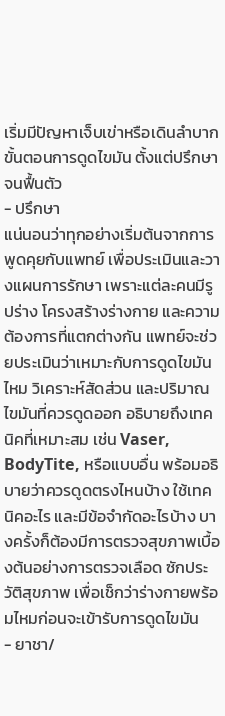เริ่มมีปัญหาเจ็บเข่าหรือเดินลำบาก
ขั้นตอนการดูดไขมัน ตั้งแต่ปรึกษาจนฟื้นตัว
- ปรึกษา
แน่นอนว่าทุกอย่างเริ่มต้นจากการพูดคุยกับแพทย์ เพื่อประเมินและวางแผนการรักษา เพราะแต่ละคนมีรูปร่าง โครงสร้างร่างกาย และความต้องการที่แตกต่างกัน แพทย์จะช่วยประเมินว่าเหมาะกับการดูดไขมันไหม วิเคราะห์สัดส่วน และปริมาณไขมันที่ควรดูดออก อธิบายถึงเทคนิคที่เหมาะสม เช่น Vaser, BodyTite, หรือแบบอื่น พร้อมอธิบายว่าควรดูดตรงไหนบ้าง ใช้เทคนิคอะไร และมีข้อจำกัดอะไรบ้าง บางครั้งก็ต้องมีการตรวจสุขภาพเบื้องต้นอย่างการตรวจเลือด ซักประวัติสุขภาพ เพื่อเช็กว่าร่างกายพร้อมไหมก่อนจะเข้ารับการดูดไขมัน
- ยาชา/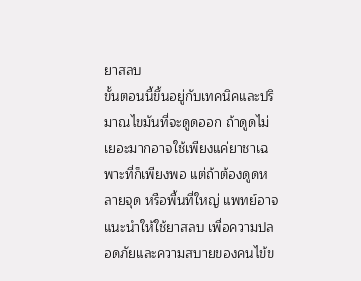ยาสลบ
ขั้นตอนนี้ขึ้นอยู่กับเทคนิคและปริมาณไขมันที่จะดูดออก ถ้าดูดไม่เยอะมากอาจใช้เพียงแค่ยาชาเฉพาะที่ก็เพียงพอ แต่ถ้าต้องดูดหลายจุด หรือพื้นที่ใหญ่ แพทย์อาจแนะนำให้ใช้ยาสลบ เพื่อความปลอดภัยและความสบายของคนไข้ข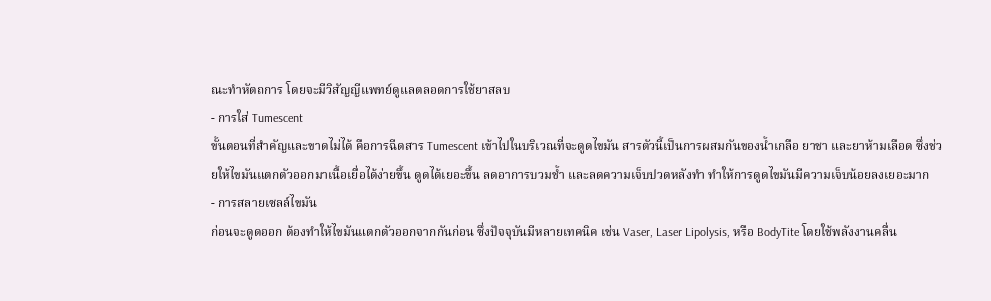ณะทำหัตถการ โดยจะมีวิสัญญีแพทย์ดูแลตลอดการใช้ยาสลบ
- การใส่ Tumescent
ขั้นตอนที่สำคัญและขาดไม่ได้ คือการฉีดสาร Tumescent เข้าไปในบริเวณที่จะดูดไขมัน สารตัวนี้เป็นการผสมกันของน้ำเกลือ ยาชา และยาห้ามเลือด ซึ่งช่วยให้ไขมันแตกตัวออกมาเนื้อเยื่อได้ง่ายขึ้น ดูดได้เยอะขึ้น ลดอาการบวมช้ำ และลดความเจ็บปวดหลังทำ ทำให้การดูดไขมันมีความเจ็บน้อยลงเยอะมาก
- การสลายเซลล์ไขมัน
ก่อนจะดูดออก ต้องทำให้ไขมันแตกตัวออกจากกันก่อน ซึ่งปัจจุบันมีหลายเทคนิค เช่น Vaser, Laser Lipolysis, หรือ BodyTite โดยใช้พลังงานคลื่น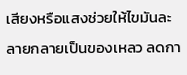เสียงหรือแสงช่วยให้ไขมันละลายกลายเป็นของเหลว ลดกา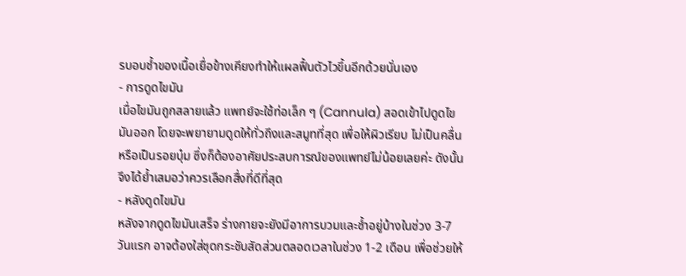รบอบช้ำของเนื้อเยื่อข้างเคียงทำให้แผลฟื้นตัวไวขึ้นอีกด้วยนั่นเอง
- การดูดไขมัน
เมื่อไขมันถูกสลายแล้ว แพทย์จะใช้ท่อเล็ก ๆ (Cannula) สอดเข้าไปดูดไขมันออก โดยจะพยายามดูดให้ทั่วถึงและสมูทที่สุด เพื่อให้ผิวเรียบ ไม่เป็นคลื่นหรือเป็นรอยบุ๋ม ซึ่งก็ต้องอาศัยประสบการณ์ของแพทย์ไม่น้อยเลยค่ะ ดังนั้นจึงได้ย้ำเสมอว่าควรเลือกสื่งที่ดีที่สุด
- หลังดูดไขมัน
หลังจากดูดไขมันเสร็จ ร่างกายจะยังมีอาการบวมและช้ำอยู่บ้างในช่วง 3-7 วันแรก อาจต้องใส่ชุดกระชับสัดส่วนตลอดเวลาในช่วง 1-2 เดือน เพื่อช่วยให้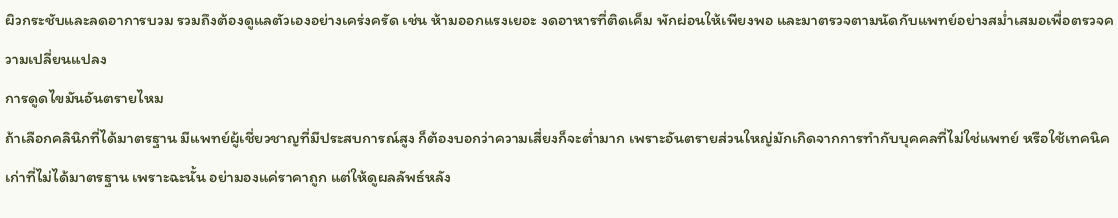ผิวกระชับและลดอาการบวม รวมถึงต้องดูแลตัวเองอย่างเคร่งครัด เช่น ห้ามออกแรงเยอะ งดอาหารที่ติดเค็ม พักผ่อนให้เพียงพอ และมาตรวจตามนัดกับแพทย์อย่างสม่ำเสมอเพื่อตรวจความเปลี่ยนแปลง
การดูดไขมันอันตรายไหม
ถ้าเลือกคลินิกที่ได้มาตรฐาน มีแพทย์ผู้เชี่ยวชาญที่มีประสบการณ์สูง ก็ต้องบอกว่าความเสี่ยงก็จะต่ำมาก เพราะอันตรายส่วนใหญ่มักเกิดจากการทำกับบุคคลที่ไม่ใช่แพทย์ หรือใช้เทคนิคเก่าที่ไม่ได้มาตรฐาน เพราะฉะนั้น อย่ามองแค่ราคาถูก แต่ให้ดูผลลัพธ์หลัง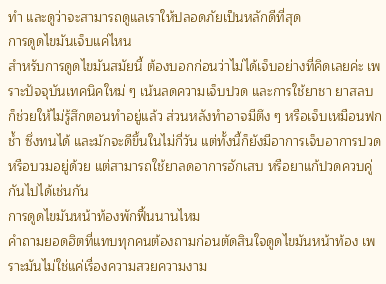ทำ และดูว่าจะสามารถดูแลเราให้ปลอดภัยเป็นหลักดีที่สุด
การดูดไขมันเจ็บแค่ไหน
สำหรับการดูดไขมันสมัยนี้ ต้องบอกก่อนว่าไม่ได้เจ็บอย่างที่คิดเลยค่ะ เพราะปัจจุบันเทคนิคใหม่ ๆ เน้นลดความเจ็บปวด และการใช้ยาชา ยาสลบ ก็ช่วยให้ไม่รู้สึกตอนทำอยู่แล้ว ส่วนหลังทำอาจมีตึง ๆ หรือเจ็บเหมือนฟกช้ำ ซึ่งทนได้ และมักจะดีขึ้นในไม่กี่วัน แต่ทั้งนี้ก็ยังมีอาการเจ็บอาการปวด หรือบวมอยู่ด้วย แต่สามารถใช้ยาลดอาการอักเสบ หรือยาแก้ปวดควบคู่กันไปได้เช่นกัน
การดูดไขมันหน้าท้องพักฟื้นนานไหม
คำถามยอดฮิตที่แทบทุกคนต้องถามก่อนตัดสินใจดูดไขมันหน้าท้อง เพราะมันไม่ใช่แค่เรื่องความสวยความงาม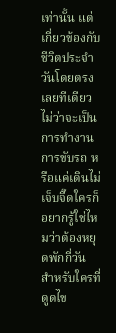เท่านั้น แต่เกี่ยวข้องกับชีวิตประจำวันโดยตรงเลยทีเดียว ไม่ว่าจะเป็นการทำงาน การขับรถ หรือแค่เดินไม่เจ็บจี๊ดใครก็อยากรู้ใช่ไหมว่าต้องหยุดพักกี่วัน
สำหรับใครที่ดูดไข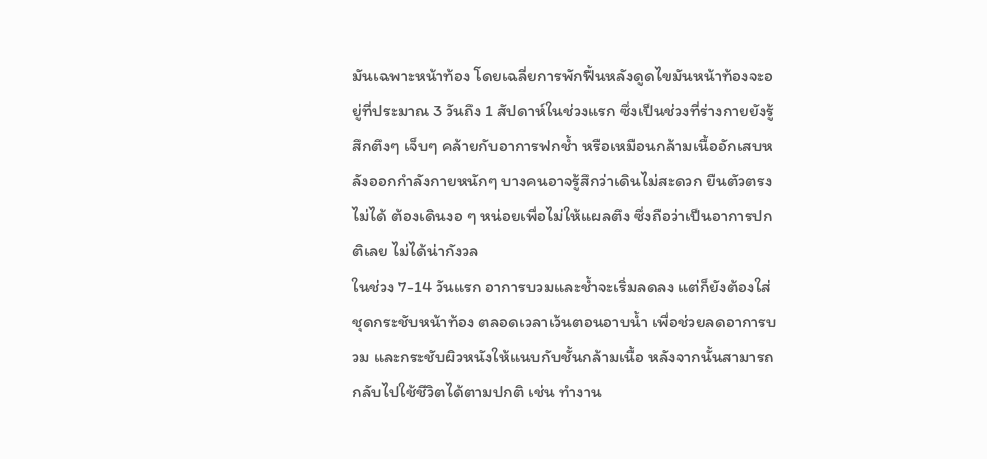มันเฉพาะหน้าท้อง โดยเฉลี่ยการพักฟื้นหลังดูดไขมันหน้าท้องจะอยู่ที่ประมาณ 3 วันถึง 1 สัปดาห์ในช่วงแรก ซึ่งเป็นช่วงที่ร่างกายยังรู้สึกตึงๆ เจ็บๆ คล้ายกับอาการฟกช้ำ หรือเหมือนกล้ามเนื้ออักเสบหลังออกกำลังกายหนักๆ บางคนอาจรู้สึกว่าเดินไม่สะดวก ยืนตัวตรงไม่ได้ ต้องเดินงอ ๆ หน่อยเพื่อไม่ให้แผลตึง ซึ่งถือว่าเป็นอาการปกติเลย ไม่ได้น่ากังวล
ในช่วง 7-14 วันแรก อาการบวมและช้ำจะเริ่มลดลง แต่ก็ยังต้องใส่ ชุดกระชับหน้าท้อง ตลอดเวลาเว้นตอนอาบน้ำ เพื่อช่วยลดอาการบวม และกระชับผิวหนังให้แนบกับชั้นกล้ามเนื้อ หลังจากนั้นสามารถกลับไปใช้ชีวิตได้ตามปกติ เช่น ทำงาน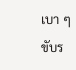เบา ๆ ขับร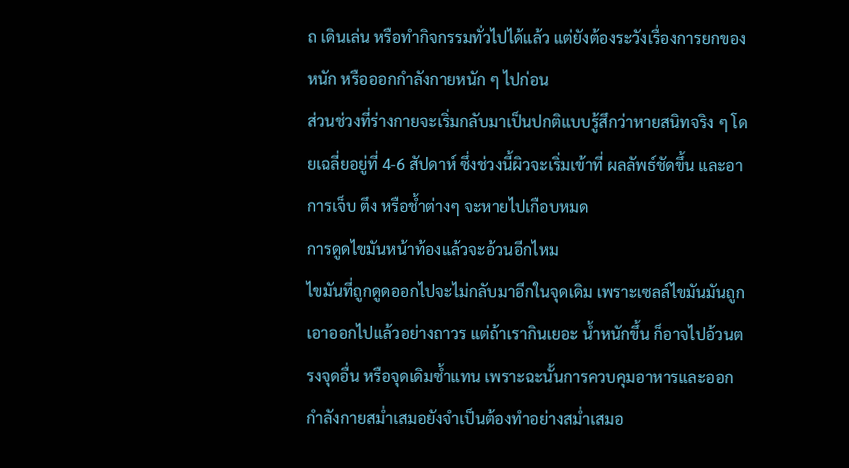ถ เดินเล่น หรือทำกิจกรรมทั่วไปได้แล้ว แต่ยังต้องระวังเรื่องการยกของหนัก หรือออกกำลังกายหนัก ๆ ไปก่อน
ส่วนช่วงที่ร่างกายจะเริ่มกลับมาเป็นปกติแบบรู้สึกว่าหายสนิทจริง ๆ โดยเฉลี่ยอยู่ที่ 4-6 สัปดาห์ ซึ่งช่วงนี้ผิวจะเริ่มเข้าที่ ผลลัพธ์ชัดขึ้น และอาการเจ็บ ตึง หรือช้ำต่างๆ จะหายไปเกือบหมด
การดูดไขมันหน้าท้องแล้วจะอ้วนอีกไหม
ไขมันที่ถูกดูดออกไปจะไม่กลับมาอีกในจุดเดิม เพราะเซลล์ไขมันมันถูกเอาออกไปแล้วอย่างถาวร แต่ถ้าเรากินเยอะ น้ำหนักขึ้น ก็อาจไปอ้วนตรงจุดอื่น หรือจุดเดิมซ้ำแทน เพราะฉะนั้นการควบคุมอาหารและออกกำลังกายสม่ำเสมอยังจำเป็นต้องทำอย่างสม่ำเสมอ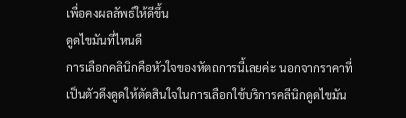เพื่อคงผลลัพธ์ให้ดีขึ้น
ดูดไขมันที่ไหนดี
การเลือกคลินิกคือหัวใจของหัตถการนี้เลยค่ะ นอกจากราคาที่เป็นตัวดึงดูดให้ตัดสินใจในการเลือกใช้บริการคลีนิกดูดไขมัน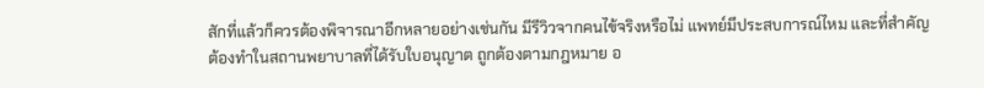สักที่แล้วก็ควรต้องพิจารณาอีกหลายอย่างเช่นกัน มีรีวิวจากคนไข้จริงหรือไม่ แพทย์มีประสบการณ์ไหม และที่สำคัญต้องทำในสถานพยาบาลที่ได้รับใบอนุญาต ถูกต้องตามกฎหมาย อ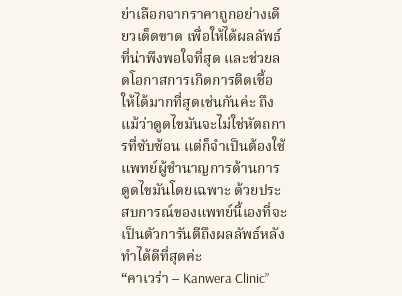ย่าเลือกจากราคาถูกอย่างเดียวเด็ดขาด เพื่อให้ได้ผลลัพธ์ที่น่าพึงพอใจที่สุด และช่วยลดโอกาสการเกิดการติดเชื้อให้ได้มากที่สุดเช่นกันค่ะ ถึงแม้ว่าดูดไขมันจะไม่ใช่หัตถการที่ซับซ้อน แต่ก็จำเป็นต้องใช้แพทย์ผู้ชํานาญการด้านการดูดไขมันโดยเฉพาะ ด้วยประสบการณ์ของแพทย์นี้เองที่จะเป็นตัวการันตีถึงผลลัพธ์หลังทำได้ดีที่สุดค่ะ
“คาเวร่า – Kanwera Clinic”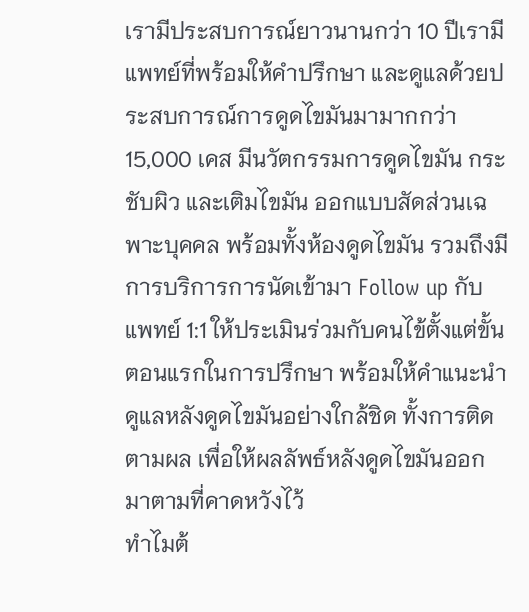เรามีประสบการณ์ยาวนานกว่า 10 ปีเรามีแพทย์ที่พร้อมให้คำปรึกษา และดูแลด้วยประสบการณ์การดูดไขมันมามากกว่า 15,000 เคส มีนวัตกรรมการดูดไขมัน กระชับผิว และเติมไขมัน ออกแบบสัดส่วนเฉพาะบุคคล พร้อมทั้งห้องดูดไขมัน รวมถึงมีการบริการการนัดเข้ามา Follow up กับแพทย์ 1:1 ให้ประเมินร่วมกับคนไข้ตั้งแต่ขั้นตอนแรกในการปรึกษา พร้อมให้คำแนะนำดูแลหลังดูดไขมันอย่างใกล้ชิด ทั้งการติดตามผล เพื่อให้ผลลัพธ์หลังดูดไขมันออกมาตามที่คาดหวังไว้
ทำไมต้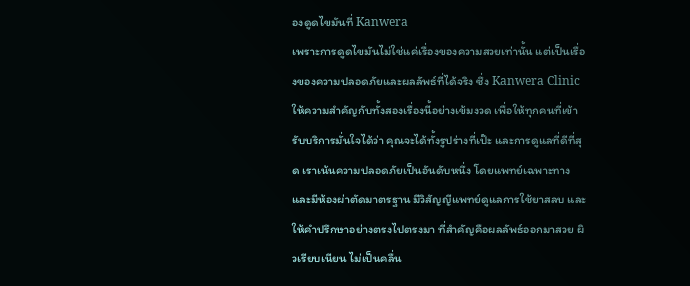องดูดไขมันที่ Kanwera
เพราะการดูดไขมันไม่ใช่แค่เรื่องของความสวยเท่านั้น แต่เป็นเรื่องของความปลอดภัยและผลลัพธ์ที่ได้จริง ซึ่ง Kanwera Clinic ให้ความสำคัญกับทั้งสองเรื่องนี้อย่างเข้มงวด เพื่อให้ทุกคนที่เข้ารับบริการมั่นใจได้ว่า คุณจะได้ทั้งรูปร่างที่เป๊ะ และการดูแลที่ดีที่สุด เราเน้นความปลอดภัยเป็นอันดับหนึ่ง โดยแพทย์เฉพาะทาง และมีห้องผ่าตัดมาตรฐาน มีวิสัญญีแพทย์ดูแลการใช้ยาสลบ และให้คำปรึกษาอย่างตรงไปตรงมา ที่สำคัญคือผลลัพธ์ออกมาสวย ผิวเรียบเนียน ไม่เป็นคลื่น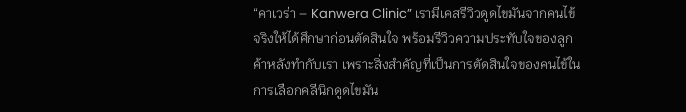“คาเวร่า – Kanwera Clinic” เรามีเคสรีวิวดูดไขมันจากคนไข้จริงให้ได้ศึกษาก่อนตัดสินใจ พร้อมรีวิวความประทับใจของลูกค้าหลังทำกับเรา เพราะสิ่งสำคัญที่เป็นการตัดสินใจของคนไข้ในการเลือกคลีนิกดูดไขมัน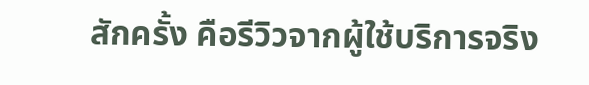สักครั้ง คือรีวิวจากผู้ใช้บริการจริง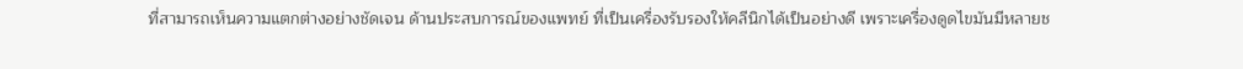ที่สามารถเห็นความแตกต่างอย่างชัดเจน ด้านประสบการณ์ของแพทย์ ที่เป็นเครื่องรับรองให้คลีนิกได้เป็นอย่างดี เพราะเครื่องดูดไขมันมีหลายช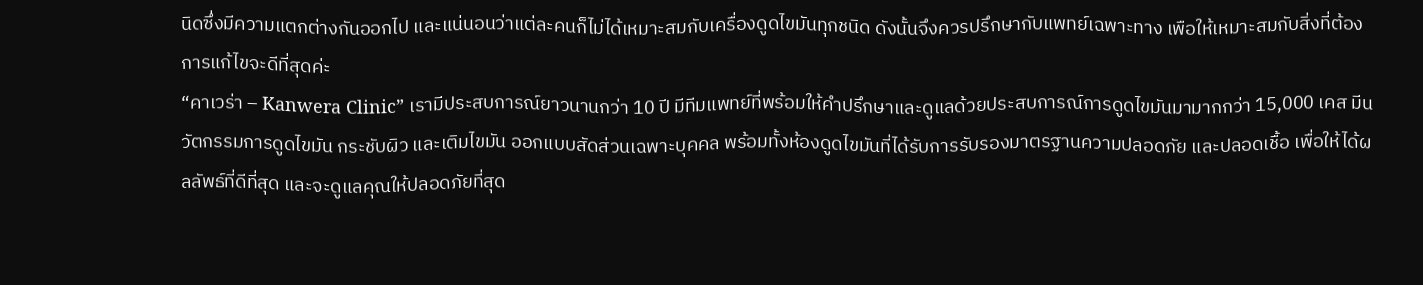นิดซึ่งมีความแตกต่างกันออกไป และแน่นอนว่าแต่ละคนก็ไม่ได้เหมาะสมกับเครื่องดูดไขมันทุกชนิด ดังนั้นจึงควรปรึกษากับแพทย์เฉพาะทาง เพือให้เหมาะสมกับสิ่งที่ต้องการแก้ไขจะดีที่สุดค่ะ
“คาเวร่า – Kanwera Clinic” เรามีประสบการณ์ยาวนานกว่า 10 ปี มีทีมแพทย์ที่พร้อมให้คำปรึกษาและดูแลด้วยประสบการณ์การดูดไขมันมามากกว่า 15,000 เคส มีนวัตกรรมการดูดไขมัน กระชับผิว และเติมไขมัน ออกแบบสัดส่วนเฉพาะบุคคล พร้อมทั้งห้องดูดไขมันที่ได้รับการรับรองมาตรฐานความปลอดภัย และปลอดเชื้อ เพื่อให้ได้ผลลัพธ์ที่ดีที่สุด และจะดูแลคุณให้ปลอดภัยที่สุด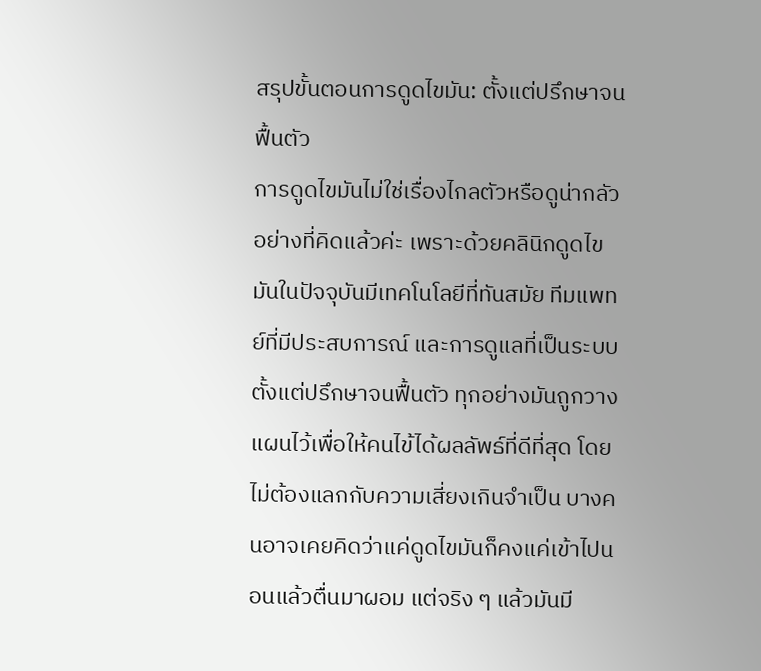สรุปขั้นตอนการดูดไขมัน: ตั้งแต่ปรึกษาจนฟื้นตัว
การดูดไขมันไม่ใช่เรื่องไกลตัวหรือดูน่ากลัวอย่างที่คิดแล้วค่ะ เพราะด้วยคลินิกดูดไขมันในปัจจุบันมีเทคโนโลยีที่ทันสมัย ทีมแพทย์ที่มีประสบการณ์ และการดูแลที่เป็นระบบตั้งแต่ปรึกษาจนฟื้นตัว ทุกอย่างมันถูกวางแผนไว้เพื่อให้คนไข้ได้ผลลัพธ์ที่ดีที่สุด โดยไม่ต้องแลกกับความเสี่ยงเกินจำเป็น บางคนอาจเคยคิดว่าแค่ดูดไขมันก็คงแค่เข้าไปนอนแล้วตื่นมาผอม แต่จริง ๆ แล้วมันมี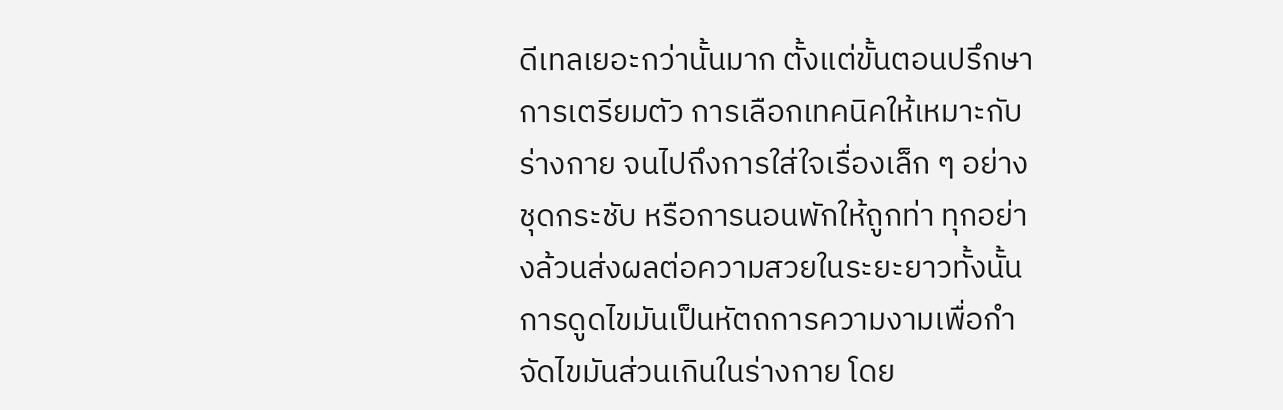ดีเทลเยอะกว่านั้นมาก ตั้งแต่ขั้นตอนปรึกษา การเตรียมตัว การเลือกเทคนิคให้เหมาะกับร่างกาย จนไปถึงการใส่ใจเรื่องเล็ก ๆ อย่างชุดกระชับ หรือการนอนพักให้ถูกท่า ทุกอย่างล้วนส่งผลต่อความสวยในระยะยาวทั้งนั้น
การดูดไขมันเป็นหัตถการความงามเพื่อกำจัดไขมันส่วนเกินในร่างกาย โดย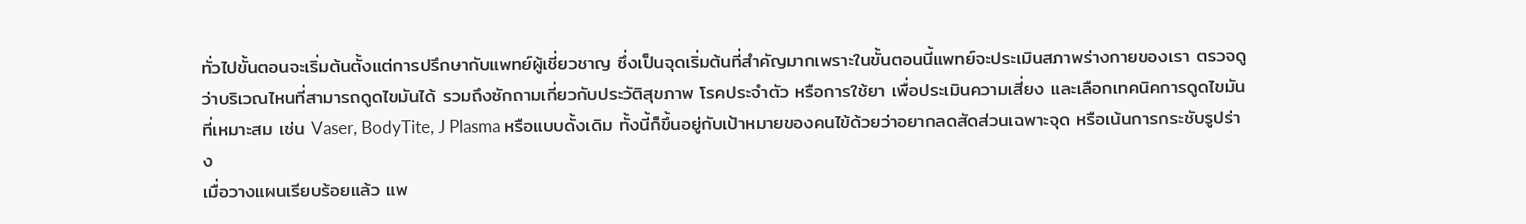ทั่วไปขั้นตอนจะเริ่มต้นตั้งแต่การปรึกษากับแพทย์ผู้เชี่ยวชาญ ซึ่งเป็นจุดเริ่มต้นที่สำคัญมากเพราะในขั้นตอนนี้แพทย์จะประเมินสภาพร่างกายของเรา ตรวจดูว่าบริเวณไหนที่สามารถดูดไขมันได้ รวมถึงซักถามเกี่ยวกับประวัติสุขภาพ โรคประจำตัว หรือการใช้ยา เพื่อประเมินความเสี่ยง และเลือกเทคนิคการดูดไขมันที่เหมาะสม เช่น Vaser, BodyTite, J Plasma หรือแบบดั้งเดิม ทั้งนี้ก็ขึ้นอยู่กับเป้าหมายของคนไข้ด้วยว่าอยากลดสัดส่วนเฉพาะจุด หรือเน้นการกระชับรูปร่าง
เมื่อวางแผนเรียบร้อยแล้ว แพ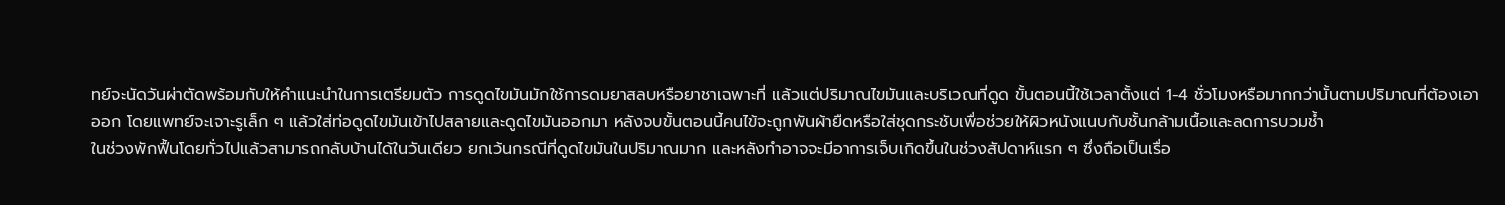ทย์จะนัดวันผ่าตัดพร้อมกับให้คำแนะนำในการเตรียมตัว การดูดไขมันมักใช้การดมยาสลบหรือยาชาเฉพาะที่ แล้วแต่ปริมาณไขมันและบริเวณที่ดูด ขั้นตอนนี้ใช้เวลาตั้งแต่ 1-4 ชั่วโมงหรือมากกว่านั้นตามปริมาณที่ต้องเอาออก โดยแพทย์จะเจาะรูเล็ก ๆ แล้วใส่ท่อดูดไขมันเข้าไปสลายและดูดไขมันออกมา หลังจบขั้นตอนนี้คนไข้จะถูกพันผ้ายืดหรือใส่ชุดกระชับเพื่อช่วยให้ผิวหนังแนบกับชั้นกล้ามเนื้อและลดการบวมช้ำ
ในช่วงพักฟื้นโดยทั่วไปแล้วสามารถกลับบ้านได้ในวันเดียว ยกเว้นกรณีที่ดูดไขมันในปริมาณมาก และหลังทำอาจจะมีอาการเจ็บเกิดขึ้นในช่วงสัปดาห์แรก ๆ ซึ่งถือเป็นเรื่อ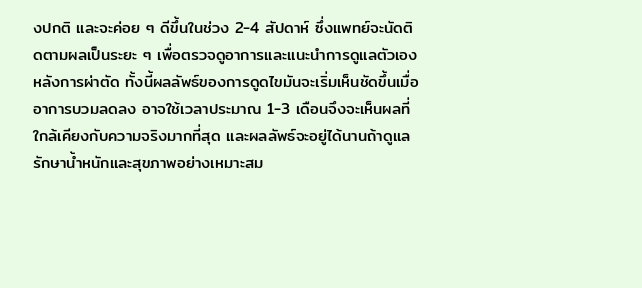งปกติ และจะค่อย ๆ ดีขึ้นในช่วง 2-4 สัปดาห์ ซึ่งแพทย์จะนัดติดตามผลเป็นระยะ ๆ เพื่อตรวจดูอาการและแนะนำการดูแลตัวเองหลังการผ่าตัด ทั้งนี้ผลลัพธ์ของการดูดไขมันจะเริ่มเห็นชัดขึ้นเมื่ออาการบวมลดลง อาจใช้เวลาประมาณ 1-3 เดือนจึงจะเห็นผลที่ใกล้เคียงกับความจริงมากที่สุด และผลลัพธ์จะอยู่ได้นานถ้าดูแลรักษาน้ำหนักและสุขภาพอย่างเหมาะสม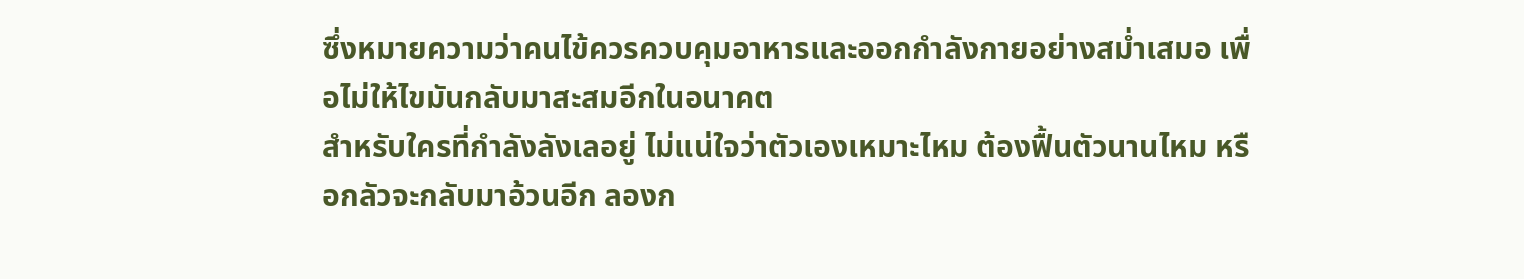ซึ่งหมายความว่าคนไข้ควรควบคุมอาหารและออกกำลังกายอย่างสม่ำเสมอ เพื่อไม่ให้ไขมันกลับมาสะสมอีกในอนาคต
สำหรับใครที่กำลังลังเลอยู่ ไม่แน่ใจว่าตัวเองเหมาะไหม ต้องฟื้นตัวนานไหม หรือกลัวจะกลับมาอ้วนอีก ลองก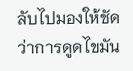ลับไปมองให้ชัดว่าการดูดไขมัน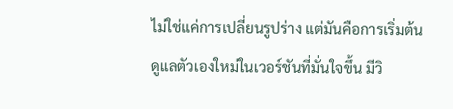ไม่ใช่แค่การเปลี่ยนรูปร่าง แต่มันคือการเริ่มต้นดูแลตัวเองใหม่ในเวอร์ชันที่มั่นใจขึ้น มีวิ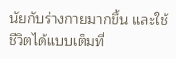นัยกับร่างกายมากขึ้น และใช้ชีวิตได้แบบเต็มที่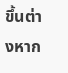ขึ้นต่างหาก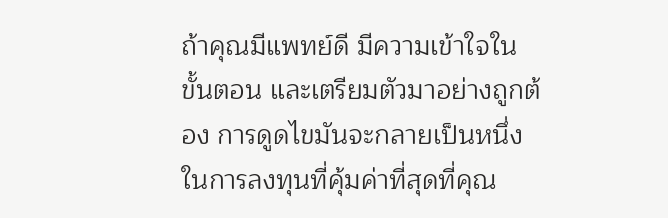ถ้าคุณมีแพทย์ดี มีความเข้าใจในขั้นตอน และเตรียมตัวมาอย่างถูกต้อง การดูดไขมันจะกลายเป็นหนึ่งในการลงทุนที่คุ้มค่าที่สุดที่คุณ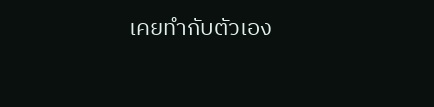เคยทำกับตัวเอง